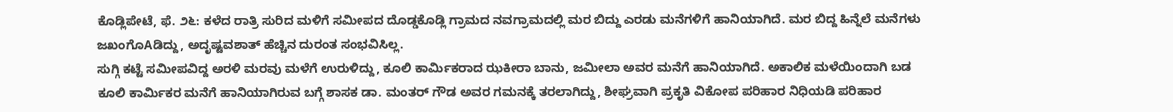ಕೊಡ್ಲಿಪೇಟೆ, ಫೆ. ೨೬: ಕಳೆದ ರಾತ್ರಿ ಸುರಿದ ಮಳಿಗೆ ಸಮೀಪದ ದೊಡ್ಡಕೊಡ್ಲಿ ಗ್ರಾಮದ ನವಗ್ರಾಮದಲ್ಲಿ ಮರ ಬಿದ್ದು ಎರಡು ಮನೆಗಳಿಗೆ ಹಾನಿಯಾಗಿದೆ. ಮರ ಬಿದ್ದ ಹಿನ್ನೆಲೆ ಮನೆಗಳು ಜಖಂಗೊAಡಿದ್ದು, ಅದೃಷ್ಟವಶಾತ್ ಹೆಚ್ಚಿನ ದುರಂತ ಸಂಭವಿಸಿಲ್ಲ.
ಸುಗ್ಗಿ ಕಟ್ಟೆ ಸಮೀಪವಿದ್ದ ಅರಳಿ ಮರವು ಮಳೆಗೆ ಉರುಳಿದ್ದು, ಕೂಲಿ ಕಾರ್ಮಿಕರಾದ ಝಕೀರಾ ಬಾನು, ಜಮೀಲಾ ಅವರ ಮನೆಗೆ ಹಾನಿಯಾಗಿದೆ. ಅಕಾಲಿಕ ಮಳೆಯಿಂದಾಗಿ ಬಡ ಕೂಲಿ ಕಾರ್ಮಿಕರ ಮನೆಗೆ ಹಾನಿಯಾಗಿರುವ ಬಗ್ಗೆ ಶಾಸಕ ಡಾ. ಮಂತರ್ ಗೌಡ ಅವರ ಗಮನಕ್ಕೆ ತರಲಾಗಿದ್ದು, ಶೀಘ್ರವಾಗಿ ಪ್ರಕೃತಿ ವಿಕೋಪ ಪರಿಹಾರ ನಿಧಿಯಡಿ ಪರಿಹಾರ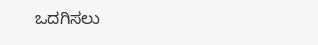ಒದಗಿಸಲು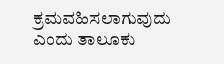ಕ್ರಮವಹಿಸಲಾಗುವುದು ಎಂದು ತಾಲೂಕು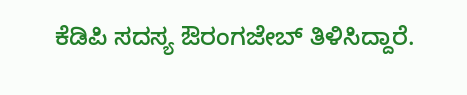ಕೆಡಿಪಿ ಸದಸ್ಯ ಔರಂಗಜೇಬ್ ತಿಳಿಸಿದ್ದಾರೆ.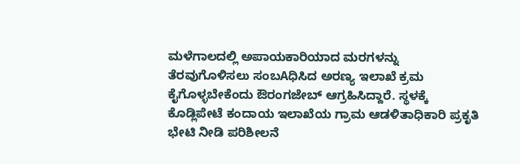ಮಳೆಗಾಲದಲ್ಲಿ ಅಪಾಯಕಾರಿಯಾದ ಮರಗಳನ್ನು ತೆರವುಗೊಳಿಸಲು ಸಂಬAಧಿಸಿದ ಅರಣ್ಯ ಇಲಾಖೆ ಕ್ರಮ ಕೈಗೊಳ್ಳಬೇಕೆಂದು ಔರಂಗಜೇಬ್ ಆಗ್ರಹಿಸಿದ್ದಾರೆ. ಸ್ಥಳಕ್ಕೆ ಕೊಡ್ಲಿಪೇಟೆ ಕಂದಾಯ ಇಲಾಖೆಯ ಗ್ರಾಮ ಆಡಳಿತಾಧಿಕಾರಿ ಪ್ರಕೃತಿ ಭೇಟಿ ನೀಡಿ ಪರಿಶೀಲನೆ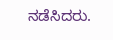ನಡೆಸಿದರು.